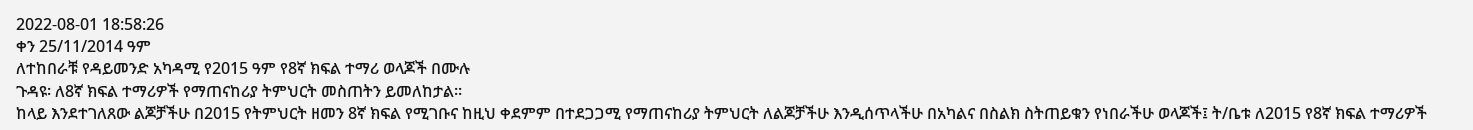2022-08-01 18:58:26
ቀን 25/11/2014 ዓም
ለተከበራቹ የዳይመንድ አካዳሚ የ2015 ዓም የ8ኛ ክፍል ተማሪ ወላጆች በሙሉ
ጉዳዩ፡ ለ8ኛ ክፍል ተማሪዎች የማጠናከሪያ ትምህርት መስጠትን ይመለከታል።
ከላይ እንደተገለጸው ልጆቻችሁ በ2015 የትምህርት ዘመን 8ኛ ክፍል የሚገቡና ከዚህ ቀደምም በተደጋጋሚ የማጠናከሪያ ትምህርት ለልጆቻችሁ እንዲሰጥላችሁ በአካልና በስልክ ስትጠይቁን የነበራችሁ ወላጆች፤ ት/ቤቱ ለ2015 የ8ኛ ክፍል ተማሪዎች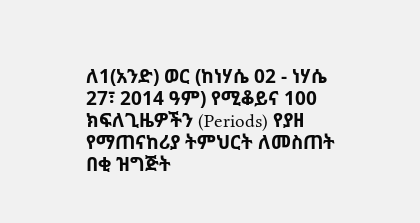ለ1(አንድ) ወር (ከነሃሴ 02 - ነሃሴ 27፣ 2014 ዓም) የሚቆይና 100 ክፍለጊዜዎችን (Periods) የያዘ የማጠናከሪያ ትምህርት ለመስጠት በቂ ዝግጅት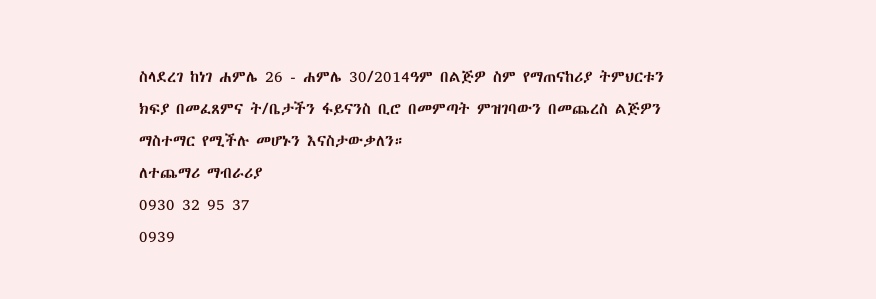ስላደረገ ከነገ ሐምሌ 26 - ሐምሌ 30/2014ዓም በልጅዎ ስም የማጠናከሪያ ትምህርቱን ክፍያ በመፈጸምና ት/ቤታችን ፋይናንስ ቢሮ በመምጣት ምዝገባውን በመጨረስ ልጅዎን ማስተማር የሚችሉ መሆኑን እናስታውቃለን።
ለተጨማሪ ማብራሪያ
0930 32 95 37
0939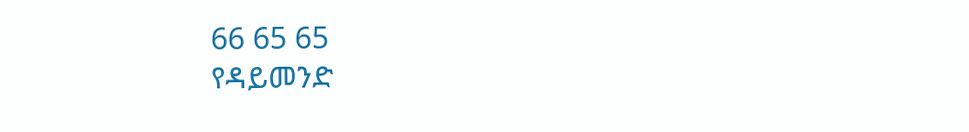66 65 65
የዳይመንድ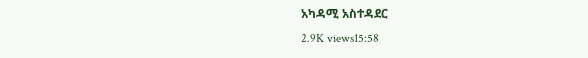አካዳሚ አስተዳደር
2.9K views15:58